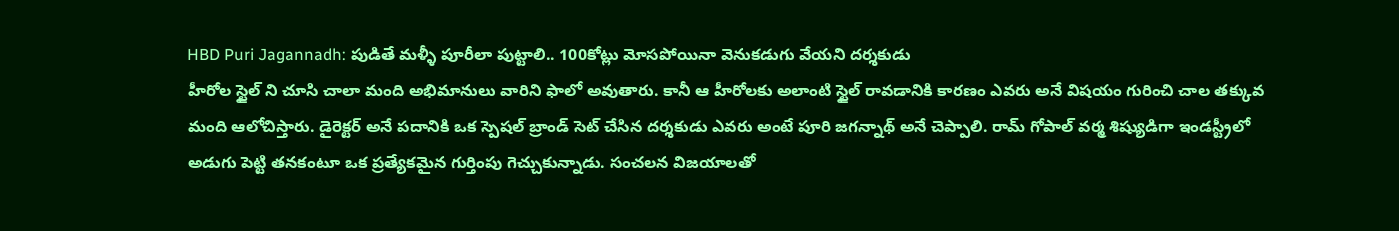HBD Puri Jagannadh: పుడితే మళ్ళీ పూరీలా పుట్టాలి.. 100కోట్లు మోసపోయినా వెనుకడుగు వేయని దర్శకుడు
హీరోల స్టైల్ ని చూసి చాలా మంది అభిమానులు వారిని ఫాలో అవుతారు. కానీ ఆ హీరోలకు అలాంటి స్టైల్ రావడానికి కారణం ఎవరు అనే విషయం గురించి చాల తక్కువ మంది ఆలోచిస్తారు. డైరెక్టర్ అనే పదానికి ఒక స్పెషల్ బ్రాండ్ సెట్ చేసిన దర్శకుడు ఎవరు అంటే పూరి జగన్నాథ్ అనే చెప్పాలి. రామ్ గోపాల్ వర్మ శిష్యుడిగా ఇండస్ట్రీలో అడుగు పెట్టి తనకంటూ ఒక ప్రత్యేకమైన గుర్తింపు గెచ్చుకున్నాడు. సంచలన విజయాలతో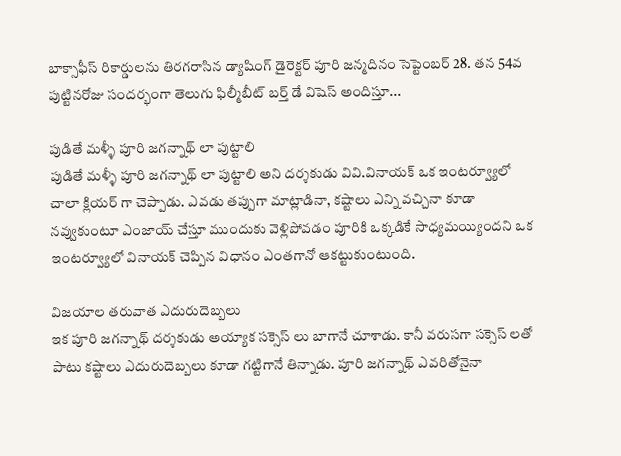బాక్సాఫీస్ రికార్డులను తిరగరాసిన డ్యాషింగ్ డైరెక్టర్ పూరి జన్మదినం సెప్టెంబర్ 28. తన 54వ పుట్టినరోజు సందర్భంగా తెలుగు ఫిల్మీబీట్ బర్త్ డే విషెస్ అందిస్తూ...

పుడితే మళ్ళీ పూరి జగన్నాథ్ లా పుట్టాలి
పుడితే మళ్ళీ పూరి జగన్నాథ్ లా పుట్టాలి అని దర్శకుడు వివి.వినాయక్ ఒక ఇంటర్వ్యూలో చాలా క్లియర్ గా చెప్పాడు. ఎవడు తప్పుగా మాట్లాడినా, కష్టాలు ఎన్ని వచ్చినా కూడా నవ్వుకుంటూ ఎంజాయ్ చేస్తూ ముందుకు వెళ్లిపోవడం పూరికి ఒక్కడికే సాధ్యమయ్యిందని ఒక ఇంటర్వ్యూలో వినాయక్ చెప్పిన విధానం ఎంతగానో ఆకట్టుకుంటుంది.

విజయాల తరువాత ఎదురుదెబ్బలు
ఇక పూరి జగన్నాథ్ దర్శకుడు అయ్యాక సక్సెస్ లు బాగానే చూశాడు. కానీ వరుసగా సక్సెస్ లతో పాటు కష్టాలు ఎదురుదెబ్బలు కూడా గట్టిగానే తిన్నాడు. పూరి జగన్నాథ్ ఎవరితోనైనా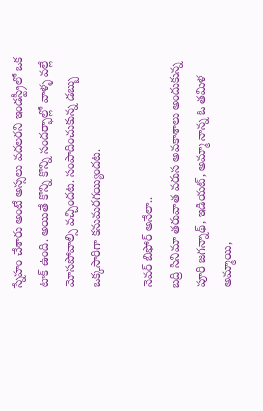స్నేహం చేశారు అంటే అస్సలు వదలరని ఇండస్ట్రీలో ఒక టాక్ ఉంది. అయితే కొన్ని కొన్ని సందర్భాల్లో వాళ్ళ వల్లే మోసపోవాల్సి వచ్చిందట. సంపాదించుకున్న డబ్బు ఒక్కసారిగా కనుమరగయ్యిందట.

నెవర్ బిఫోర్ అనేలా..
బద్రి సినిమా తరువాత వరుస అవకాశాలు అందుకున్న పూరి జగన్నాథ్, ఇడియట్, అమ్మా నాన్న ఓ తమిళ అమ్మాయి,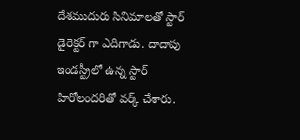దేశముదురు సినిమాలతో స్టార్ డైరెక్టర్ గా ఎదిగాడు. దాదాపు ఇండస్ట్రీలో ఉన్న స్టార్ హిరోలందరితో వర్క్ చేశారు.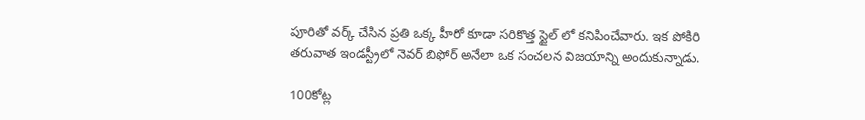పూరితో వర్క్ చేసిన ప్రతి ఒక్క హీరో కూడా సరికొత్త స్టైల్ లో కనిపించేవారు. ఇక పోకిరి తరువాత ఇండస్ట్రీలో నెవర్ బిఫోర్ అనేలా ఒక సంచలన విజయాన్ని అందుకున్నాడు.

100కోట్ల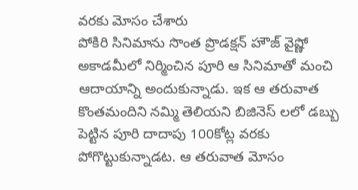వరకు మోసం చేశారు
పోకిరి సినిమాను సొంత ప్రొడక్షన్ హౌజ్ వైష్ణో అకాడమీలో నిర్మించిన పూరి ఆ సినిమాతో మంచి ఆదాయాన్ని అందుకున్నాడు. ఇక ఆ తరువాత కొంతమందిని నమ్మి తెలియని బిజినెస్ లలో డబ్బు పెట్టిన పూరి దాదాపు 100కోట్ల వరకు పోగొట్టుకున్నాడట. ఆ తరువాత మోసం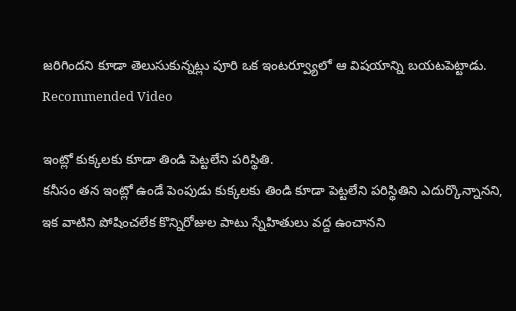జరిగిందని కూడా తెలుసుకున్నట్లు పూరి ఒక ఇంటర్వ్యూలో ఆ విషయాన్ని బయటపెట్టాడు.
Recommended Video

ఇంట్లో కుక్కలకు కూడా తిండి పెట్టలేని పరిస్థితి.
కనీసం తన ఇంట్లో ఉండే పెంపుడు కుక్కలకు తిండి కూడా పెట్టలేని పరిస్థితిని ఎదుర్కొన్నానని, ఇక వాటిని పోషించలేక కొన్నిరోజుల పాటు స్నేహితులు వద్ద ఉంచానని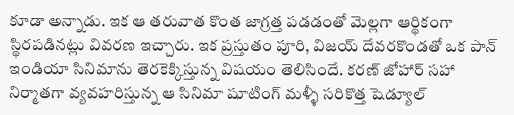కూడా అన్నాడు. ఇక ఆ తరువాత కొంత జాగ్రత్త పడడంతో మెల్లగా ఆర్థికంగా స్థిరపడినట్లు వివరణ ఇచ్చారు. ఇక ప్రస్తుతం పూరి, విజయ్ దేవరకొండతో ఒక పాన్ ఇండియా సినిమాను తెరకెక్కిస్తున్న విషయం తెలిసిందే. కరణ్ జోహార్ సహా నిర్మాతగా వ్యవహరిస్తున్న ఆ సినిమా షూటింగ్ మళ్ళీ సరికొత్త షెడ్యూల్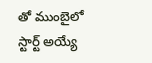తో ముంబైలో స్టార్ట్ అయ్యే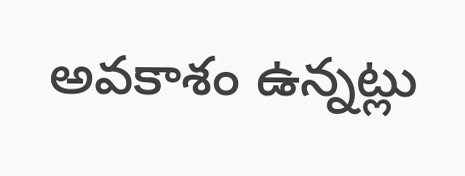అవకాశం ఉన్నట్లు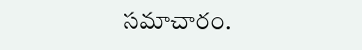సమాచారం.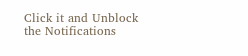Click it and Unblock the Notifications